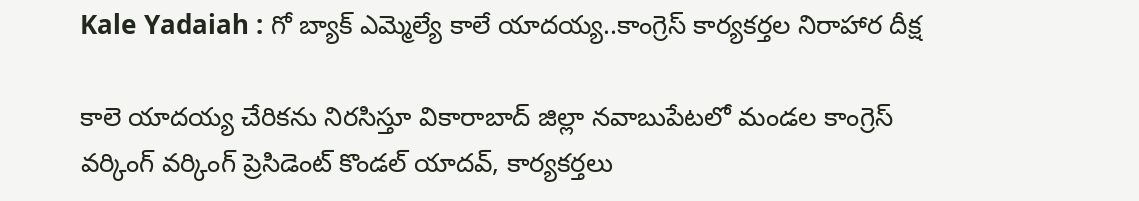Kale Yadaiah : గో బ్యాక్ ఎమ్మెల్యే కాలే యాదయ్య..కాంగ్రెస్‌ కార్యకర్తల నిరాహార దీక్ష

కాలె యాదయ్య చేరికను నిరసిస్తూ వికారాబాద్‌ జిల్లా నవాబుపేటలో మండల కాంగ్రెస్‌ వర్కింగ్‌ వర్కింగ్‌ ప్రెసిడెంట్‌ కొండల్‌ యాదవ్‌, కార్యకర్తలు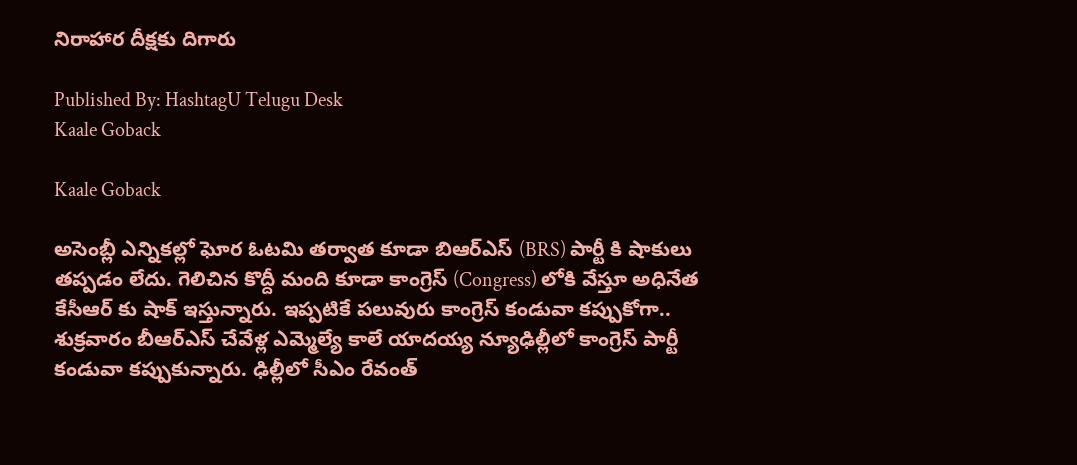నిరాహార దీక్షకు దిగారు

Published By: HashtagU Telugu Desk
Kaale Goback

Kaale Goback

అసెంబ్లీ ఎన్నికల్లో ఘోర ఓటమి తర్వాత కూడా బిఆర్ఎస్ (BRS) పార్టీ కి షాకులు తప్పడం లేదు. గెలిచిన కొద్దీ మంది కూడా కాంగ్రెస్ (Congress) లోకి వేస్తూ అధినేత కేసీఆర్ కు షాక్ ఇస్తున్నారు. ఇప్పటికే పలువురు కాంగ్రెస్ కండువా కప్పుకోగా.. శుక్రవారం బీఆర్ఎస్ చేవేళ్ల ఎమ్మెల్యే కాలే యాదయ్య న్యూఢిల్లీలో కాంగ్రెస్ పార్టీ కండువా కప్పుకున్నారు. ఢిల్లీలో సీఎం రేవంత్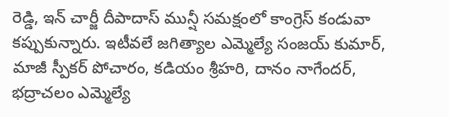రెడ్డి, ఇన్ చార్జీ దీపాదాస్ మున్షీ సమక్షంలో కాంగ్రెస్ కండువా కప్పుకున్నారు. ఇటీవలే జగిత్యాల ఎమ్మెల్యే సంజయ్ కుమార్, మాజీ స్పీకర్ పోచారం, కడియం శ్రీహరి, దానం నాగేందర్, భద్రాచలం ఎమ్మెల్యే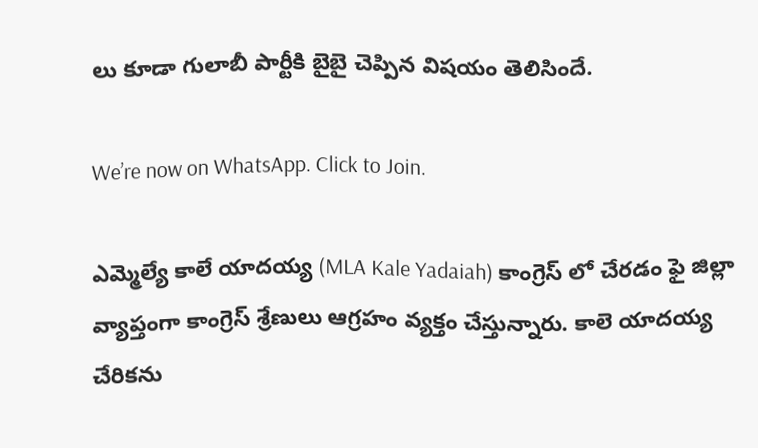లు కూడా గులాబీ పార్టీకి బైబై చెప్పిన విషయం తెలిసిందే.

We’re now on WhatsApp. Click to Join.

ఎమ్మెల్యే కాలే యాదయ్య (MLA Kale Yadaiah) కాంగ్రెస్ లో చేరడం ఫై జిల్లా వ్యాప్తంగా కాంగ్రెస్ శ్రేణులు ఆగ్రహం వ్యక్తం చేస్తున్నారు. కాలె యాదయ్య చేరికను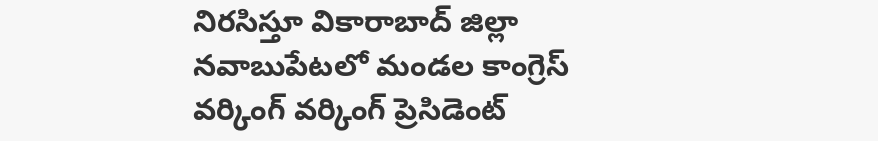నిరసిస్తూ వికారాబాద్‌ జిల్లా నవాబుపేటలో మండల కాంగ్రెస్‌ వర్కింగ్‌ వర్కింగ్‌ ప్రెసిడెంట్‌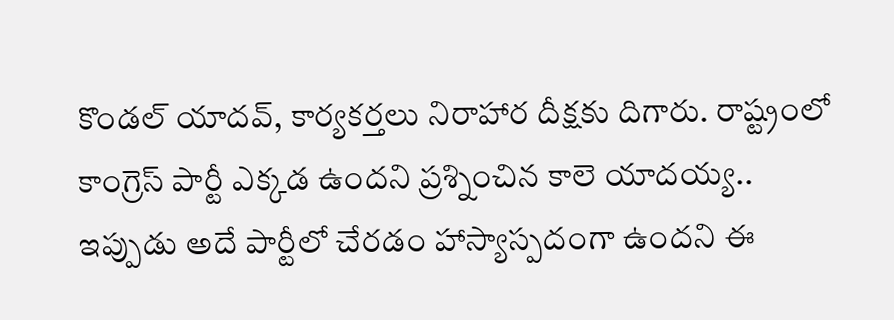కొండల్‌ యాదవ్‌, కార్యకర్తలు నిరాహార దీక్షకు దిగారు. రాష్ట్రంలో కాంగ్రెస్‌ పార్టీ ఎక్కడ ఉందని ప్రశ్నించిన కాలె యాదయ్య.. ఇప్పుడు అదే పార్టీలో చేరడం హాస్యాస్పదంగా ఉందని ఈ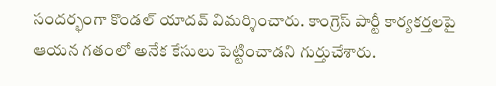సందర్భంగా కొండల్‌ యాదవ్‌ విమర్శించారు. కాంగ్రెస్‌ పార్టీ కార్యకర్తలపై ఆయన గతంలో అనేక కేసులు పెట్టించాడని గుర్తుచేశారు.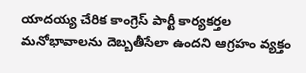యాదయ్య చేరిక కాంగ్రెస్‌ పార్టీ కార్యకర్తల మనోభావాలను దెబ్బతీసేలా ఉందని ఆగ్రహం వ్యక్తం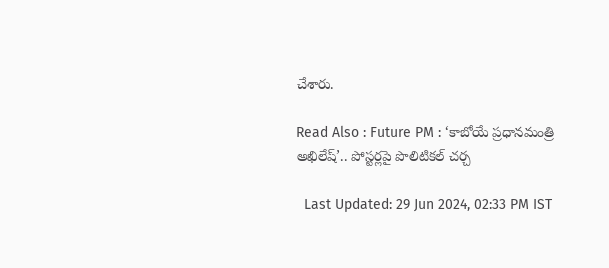చేశారు.

Read Also : Future PM : ‘కాబోయే ప్రధానమంత్రి అఖిలేష్’.. పోస్టర్లపై పొలిటికల్ చర్చ

  Last Updated: 29 Jun 2024, 02:33 PM IST